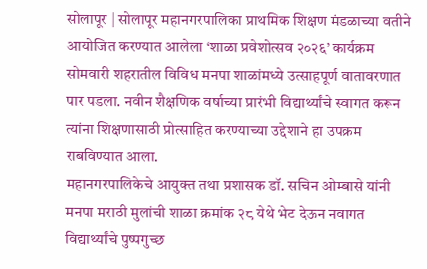सोलापूर | सोलापूर महानगरपालिका प्राथमिक शिक्षण मंडळाच्या वतीने आयोजित करण्यात आलेला ‘शाळा प्रवेशोत्सव २०२६’ कार्यक्रम सोमवारी शहरातील विविध मनपा शाळांमध्ये उत्साहपूर्ण वातावरणात पार पडला. नवीन शैक्षणिक वर्षाच्या प्रारंभी विद्यार्थ्यांचे स्वागत करून त्यांना शिक्षणासाठी प्रोत्साहित करण्याच्या उद्देशाने हा उपक्रम राबविण्यात आला.
महानगरपालिकेचे आयुक्त तथा प्रशासक डॉ. सचिन ओम्बासे यांनी मनपा मराठी मुलांची शाळा क्रमांक २८ येथे भेट देऊन नवागत विद्यार्थ्यांचे पुष्पगुच्छ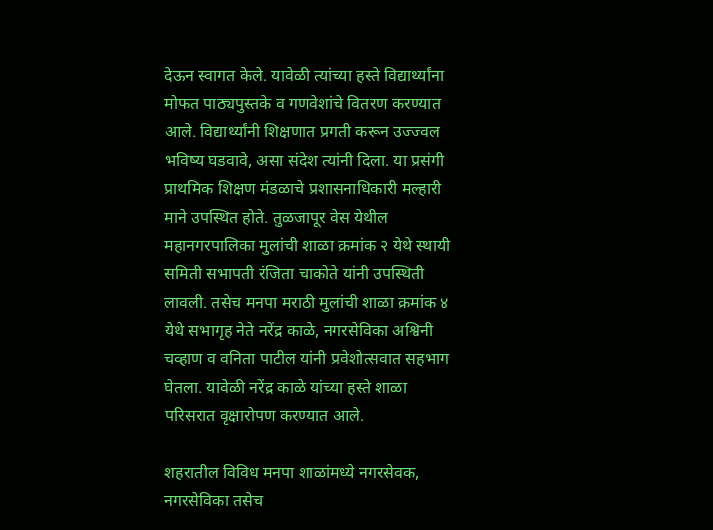देऊन स्वागत केले. यावेळी त्यांच्या हस्ते विद्यार्थ्यांना मोफत पाठ्यपुस्तके व गणवेशांचे वितरण करण्यात आले. विद्यार्थ्यांनी शिक्षणात प्रगती करून उज्ज्वल भविष्य घडवावे, असा संदेश त्यांनी दिला. या प्रसंगी प्राथमिक शिक्षण मंडळाचे प्रशासनाधिकारी मल्हारी माने उपस्थित होते. तुळजापूर वेस येथील महानगरपालिका मुलांची शाळा क्रमांक २ येथे स्थायी समिती सभापती रंजिता चाकोते यांनी उपस्थिती लावली. तसेच मनपा मराठी मुलांची शाळा क्रमांक ४ येथे सभागृह नेते नरेंद्र काळे, नगरसेविका अश्विनी चव्हाण व वनिता पाटील यांनी प्रवेशोत्सवात सहभाग घेतला. यावेळी नरेंद्र काळे यांच्या हस्ते शाळा परिसरात वृक्षारोपण करण्यात आले.

शहरातील विविध मनपा शाळांमध्ये नगरसेवक, नगरसेविका तसेच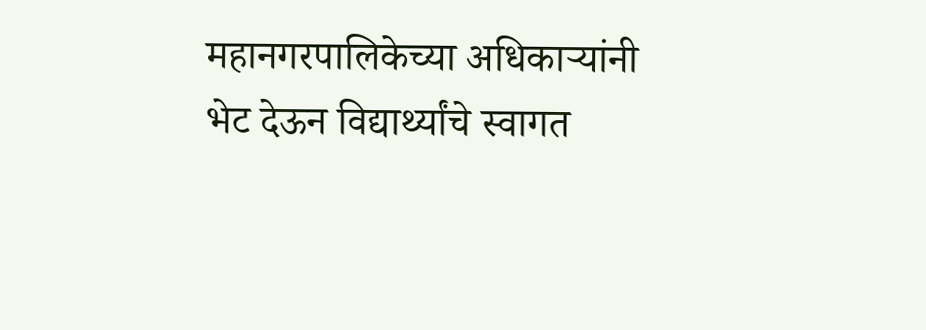महानगरपालिकेच्या अधिकाऱ्यांनी भेट देऊन विद्यार्थ्यांचे स्वागत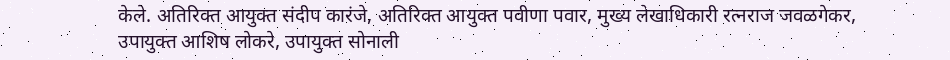केले. अतिरिक्त आयुक्त संदीप कारंजे, अतिरिक्त आयुक्त पवीणा पवार, मुख्य लेखाधिकारी रत्नराज जवळगेकर, उपायुक्त आशिष लोकरे, उपायुक्त सोनाली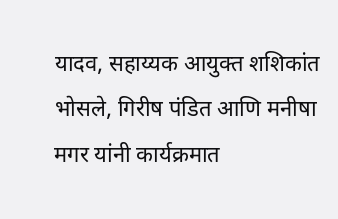यादव, सहाय्यक आयुक्त शशिकांत भोसले, गिरीष पंडित आणि मनीषा मगर यांनी कार्यक्रमात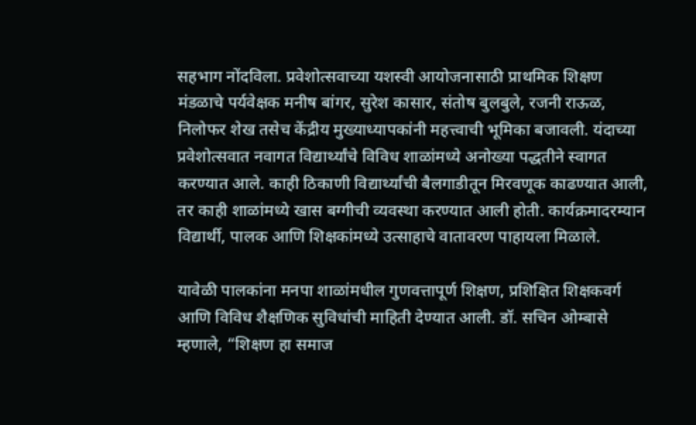सहभाग नोंदविला. प्रवेशोत्सवाच्या यशस्वी आयोजनासाठी प्राथमिक शिक्षण मंडळाचे पर्यवेक्षक मनीष बांगर, सुरेश कासार, संतोष बुलबुले, रजनी राऊळ, निलोफर शेख तसेच केंद्रीय मुख्याध्यापकांनी महत्त्वाची भूमिका बजावली. यंदाच्या प्रवेशोत्सवात नवागत विद्यार्थ्यांचे विविध शाळांमध्ये अनोख्या पद्धतीने स्वागत करण्यात आले. काही ठिकाणी विद्यार्थ्यांची बैलगाडीतून मिरवणूक काढण्यात आली, तर काही शाळांमध्ये खास बग्गीची व्यवस्था करण्यात आली होती. कार्यक्रमादरम्यान विद्यार्थी, पालक आणि शिक्षकांमध्ये उत्साहाचे वातावरण पाहायला मिळाले.

यावेळी पालकांना मनपा शाळांमधील गुणवत्तापूर्ण शिक्षण, प्रशिक्षित शिक्षकवर्ग आणि विविध शैक्षणिक सुविधांची माहिती देण्यात आली. डॉ. सचिन ओम्बासे म्हणाले, “शिक्षण हा समाज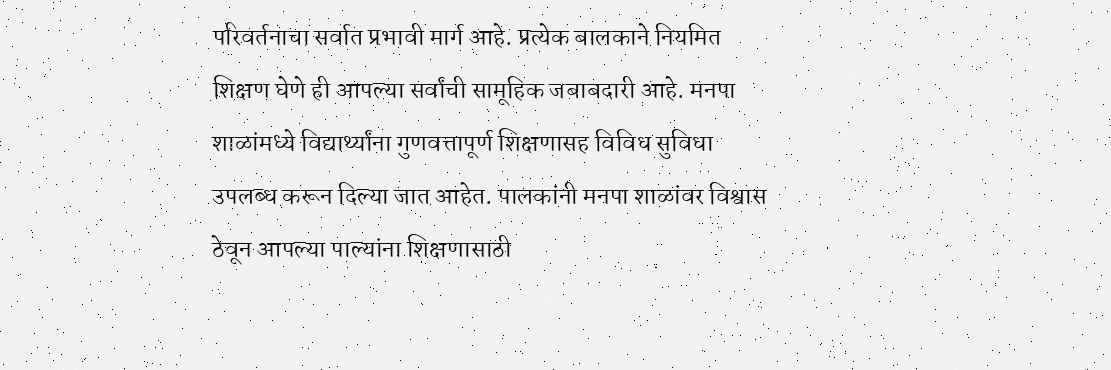परिवर्तनाचा सर्वात प्रभावी मार्ग आहे. प्रत्येक बालकाने नियमित शिक्षण घेणे ही आपल्या सर्वांची सामूहिक जबाबदारी आहे. मनपा शाळांमध्ये विद्यार्थ्यांना गुणवत्तापूर्ण शिक्षणासह विविध सुविधा उपलब्ध करून दिल्या जात आहेत. पालकांनी मनपा शाळांवर विश्वास ठेवून आपल्या पाल्यांना शिक्षणासाठी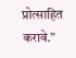प्रोत्साहित करावे.”